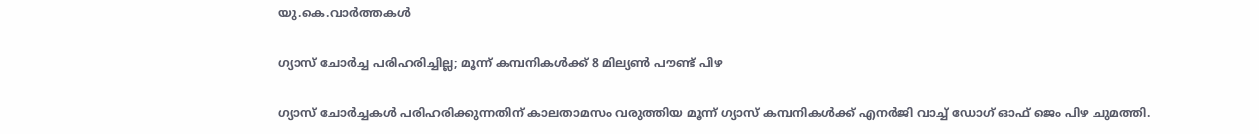യു.കെ.വാര്‍ത്തകള്‍

ഗ്യാസ് ചോര്‍ച്ച പരിഹരിച്ചില്ല; മൂന്ന് കമ്പനികള്‍ക്ക് 8 മില്യണ്‍ പൗണ്ട് പിഴ

ഗ്യാസ് ചോര്‍ച്ചകള്‍ പരിഹരിക്കുന്നതിന് കാലതാമസം വരുത്തിയ മൂന്ന് ഗ്യാസ് കമ്പനികള്‍ക്ക് എനര്‍ജി വാച്ച് ഡോഗ് ഓഫ് ജെം പിഴ ചുമത്തി.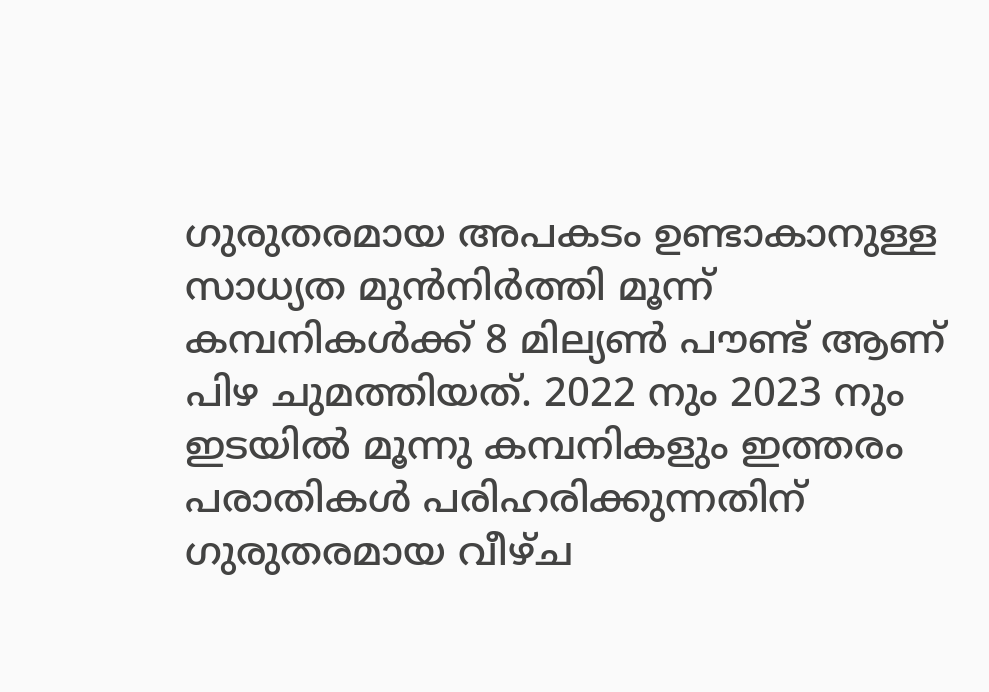ഗുരുതരമായ അപകടം ഉണ്ടാകാനുള്ള സാധ്യത മുന്‍നിര്‍ത്തി മൂന്ന് കമ്പനികള്‍ക്ക് 8 മില്യണ്‍ പൗണ്ട് ആണ് പിഴ ചുമത്തിയത്. 2022 നും 2023 നും ഇടയില്‍ മൂന്നു കമ്പനികളും ഇത്തരം പരാതികള്‍ പരിഹരിക്കുന്നതിന് ഗുരുതരമായ വീഴ്ച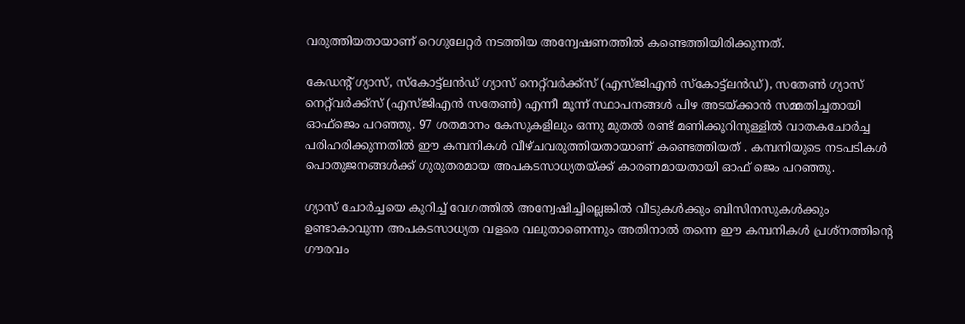വരുത്തിയതായാണ് റെഗുലേറ്റര്‍ നടത്തിയ അന്വേഷണത്തില്‍ കണ്ടെത്തിയിരിക്കുന്നത്.

കേഡന്റ് ഗ്യാസ്, സ്കോട്ട്ലന്‍ഡ് ഗ്യാസ് നെറ്റ്‌വര്‍ക്ക്സ് (എസ്‌ജിഎന്‍ സ്കോട്ട്ലന്‍ഡ്), സതേണ്‍ ഗ്യാസ് നെറ്റ്‌വര്‍ക്ക്സ് (എസ്‌ജിഎന്‍ സതേണ്‍) എന്നീ മൂന്ന് സ്ഥാപനങ്ങള്‍ പിഴ അടയ്ക്കാന്‍ സമ്മതിച്ചതായി ഓഫ്‌ജെം പറഞ്ഞു. 97 ശതമാനം കേസുകളിലും ഒന്നു മുതല്‍ രണ്ട് മണിക്കൂറിനുള്ളില്‍ വാതകചോര്‍ച്ച പരിഹരിക്കുന്നതില്‍ ഈ കമ്പനികള്‍ വീഴ്ചവരുത്തിയതായാണ് കണ്ടെത്തിയത് . കമ്പനിയുടെ നടപടികള്‍ പൊതുജനങ്ങള്‍ക്ക് ഗുരുതരമായ അപകടസാധ്യതയ്ക്ക് കാരണമായതായി ഓഫ് ജെം പറഞ്ഞു.

ഗ്യാസ് ചോര്‍ച്ചയെ കുറിച്ച് വേഗത്തില്‍ അന്വേഷിച്ചില്ലെങ്കില്‍ വീടുകള്‍ക്കും ബിസിനസുകള്‍ക്കും ഉണ്ടാകാവുന്ന അപകടസാധ്യത വളരെ വലുതാണെന്നും അതിനാല്‍ തന്നെ ഈ കമ്പനികള്‍ പ്രശ്നത്തിന്റെ ഗൗരവം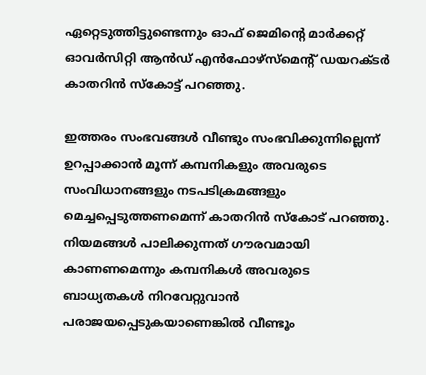ഏറ്റെടുത്തിട്ടുണ്ടെന്നും ഓഫ്‌ ജെമിന്റെ മാര്‍ക്കറ്റ് ഓവര്‍സിറ്റി ആന്‍ഡ് എന്‍ഫോഴ്‌സ്‌മെന്റ് ഡയറക്ടര്‍ കാതറിന്‍ സ്കോട്ട് പറഞ്ഞു.

ഇത്തരം സംഭവങ്ങള്‍ വീണ്ടും സംഭവിക്കുന്നില്ലെന്ന് ഉറപ്പാക്കാന്‍ മൂന്ന് കമ്പനികളും അവരുടെ സംവിധാനങ്ങളും നടപടിക്രമങ്ങളും മെച്ചപ്പെടുത്തണമെന്ന് കാതറിന്‍ സ്കോട് പറഞ്ഞു. നിയമങ്ങള്‍ പാലിക്കുന്നത് ഗൗരവമായി കാണണമെന്നും കമ്പനികള്‍ അവരുടെ ബാധ്യതകള്‍ നിറവേറ്റുവാന്‍ പരാജയപ്പെടുകയാണെങ്കില്‍ വീണ്ടൂം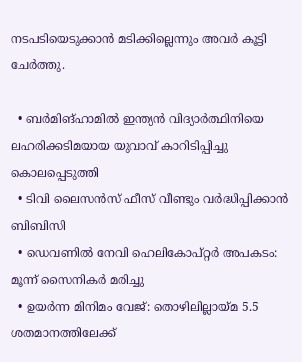നടപടിയെടുക്കാന്‍ മടിക്കില്ലെന്നും അവര്‍ കൂട്ടി ചേര്‍ത്തു.

  • ബര്‍മിങ്‌ഹാമില്‍ ഇന്ത്യന്‍ വിദ്യാര്‍ത്ഥിനിയെ ലഹരിക്കടിമയായ യുവാവ് കാറിടിപ്പിച്ചു കൊലപ്പെടുത്തി
  • ടിവി ലൈസന്‍സ് ഫീസ് വീണ്ടും വര്‍ദ്ധിപ്പിക്കാന്‍ ബിബിസി
  • ഡെവണില്‍ നേവി ഹെലികോപ്റ്റര്‍ അപകടം: മൂന്ന് സൈനികര്‍ മരിച്ചു
  • ഉയര്‍ന്ന മിനിമം വേജ്: തൊഴിലില്ലായ്മ 5.5 ശതമാനത്തിലേക്ക്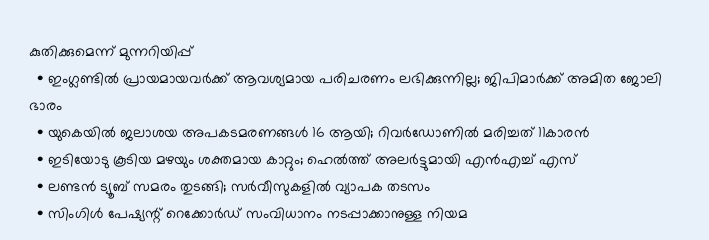കുതിക്കുമെന്ന് മുന്നറിയിപ്പ്
  • ഇംഗ്ലണ്ടില്‍ പ്രായമായവര്‍ക്ക് ആവശ്യമായ പരിചരണം ലഭിക്കുന്നില്ല; ജിപിമാര്‍ക്ക് അമിത ജോലി ഭാരം
  • യുകെയില്‍ ജലാശയ അപകടമരണങ്ങള്‍ 16 ആയി; റിവര്‍ഡോണില്‍ മരിച്ചത് 11കാരന്‍
  • ഇടിയോടു കൂടിയ മഴയും ശക്തമായ കാറ്റും; ഹെല്‍ത്ത് അലര്‍ട്ടുമായി എന്‍എച്ച് എസ്
  • ലണ്ടന്‍ ട്യൂബ് സമരം തുടങ്ങി; സര്‍വീസുകളില്‍ വ്യാപക തടസം
  • സിംഗിള്‍ പേഷ്യന്റ് റെക്കോര്‍ഡ് സംവിധാനം നടപ്പാക്കാനുള്ള നിയമ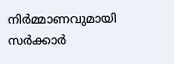നിര്‍മ്മാണവുമായി സര്‍ക്കാര്‍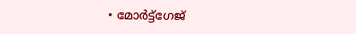• മോര്‍ട്ട്‌ഗേജ്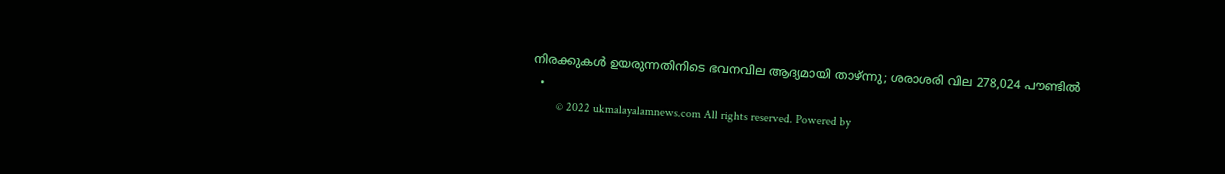നിരക്കുകള്‍ ഉയരുന്നതിനിടെ ഭവനവില ആദ്യമായി താഴ്ന്നു; ശരാശരി വില 278,024 പൗണ്ടില്‍
  •
        © 2022 ukmalayalamnews.com All rights reserved. Powered by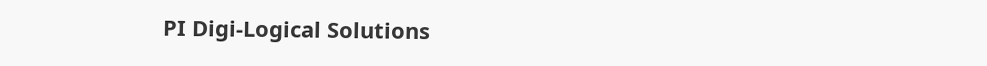PI Digi-Logical Solutions